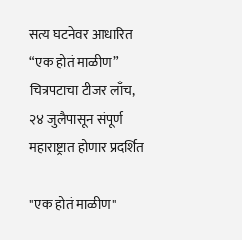सत्य घटनेवर आधारित “एक होतं माळीण” चित्रपटाचा टीजर लाँच, २४ जुलैपासून संपूर्ण महाराष्ट्रात होणार प्रदर्शित

"एक होतं माळीण"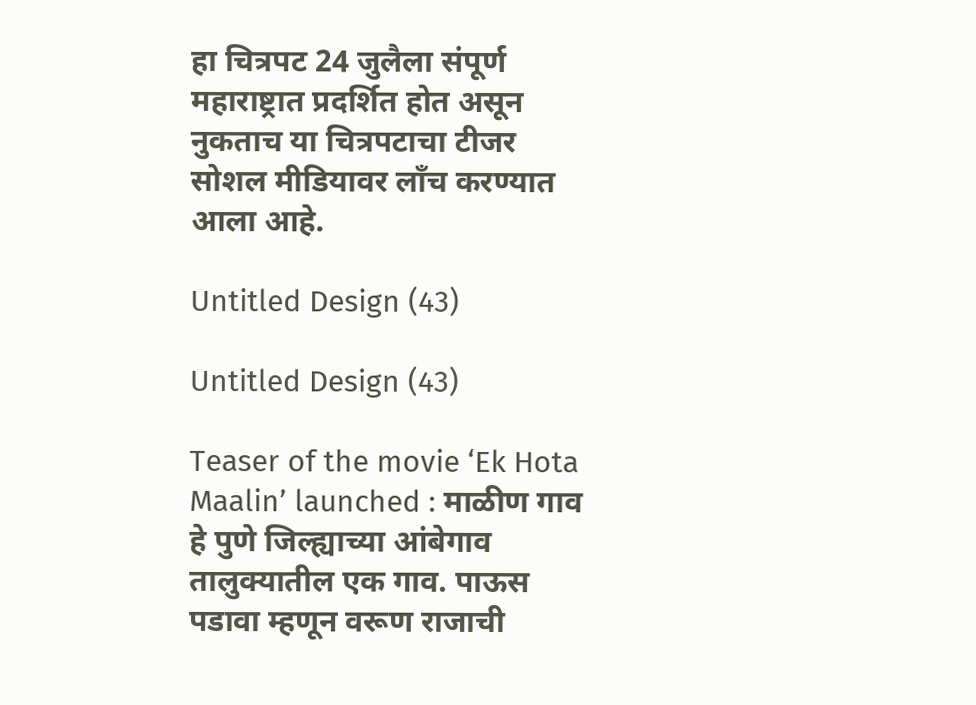हा चित्रपट 24 जुलैला संपूर्ण महाराष्ट्रात प्रदर्शित होत असून नुकताच या चित्रपटाचा टीजर सोशल मीडियावर लाँच करण्यात आला आहे.

Untitled Design (43)

Untitled Design (43)

Teaser of the movie ‘Ek Hota Maalin’ launched : माळीण गाव हे पुणे जिल्ह्याच्या आंबेगाव तालुक्यातील एक गाव. पाऊस पडावा म्हणून वरूण राजाची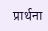प्रार्थना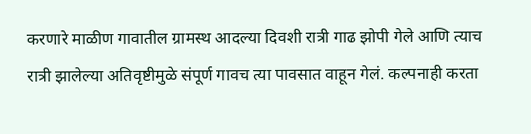करणारे माळीण गावातील ग्रामस्थ आदल्या दिवशी रात्री गाढ झोपी गेले आणि त्याच रात्री झालेल्या अतिवृष्टीमुळे संपूर्ण गावच त्या पावसात वाहून गेलं. कल्पनाही करता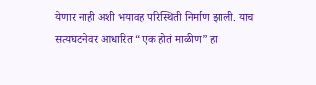येणार नाही अशी भयावह परिस्थिती निर्माण झाली. याच सत्यघटनेवर आधारित “एक होतं माळीण” हा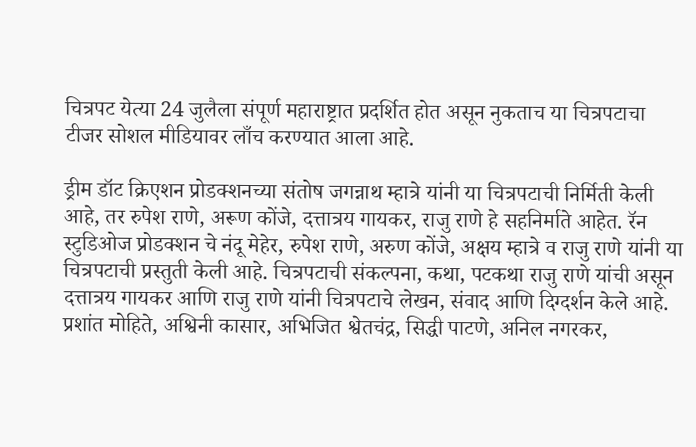चित्रपट येत्या 24 जुलैला संपूर्ण महाराष्ट्रात प्रदर्शित होत असून नुकताच या चित्रपटाचा टीजर सोशल मीडियावर लाँच करण्यात आला आहे.

ड्रीम डॉट क्रिएशन प्रोडक्शनच्या संतोष जगन्नाथ म्हात्रे यांनी या चित्रपटाची निर्मिती केली आहे, तर रुपेश राणे, अरूण कोंजे, दत्तात्रय गायकर, राजु राणे हे सहनिर्माते आहेत. रॅन स्टुडिओज प्रोडक्शन चे नंदू मेहेर, रुपेश राणे, अरुण कोंजे, अक्षय म्हात्रे व राजु राणे यांनी या चित्रपटाची प्रस्तुती केली आहे. चित्रपटाची संकल्पना, कथा, पटकथा राजु राणे यांची असून दत्तात्रय गायकर आणि राजु राणे यांनी चित्रपटाचे लेखन, संवाद आणि दिग्दर्शन केले आहे. प्रशांत मोहिते, अश्विनी कासार, अभिजित श्वेतचंद्र, सिद्धी पाटणे, अनिल नगरकर,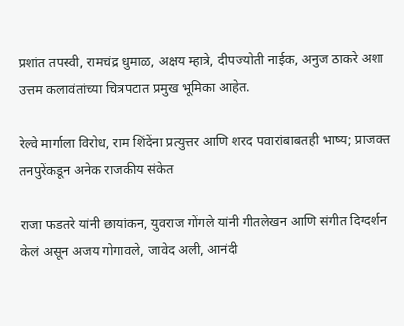प्रशांत तपस्वी, रामचंद्र धुमाळ, अक्षय म्हात्रे, दीपज्योती नाईक, अनुज ठाकरे अशा उत्तम कलावंतांच्या चित्रपटात प्रमुख भूमिका आहेत.

रेल्वे मार्गाला विरोध, राम शिंदेंना प्रत्युत्तर आणि शरद पवारांबाबतही भाष्य; प्राजक्त तनपुरेंकडून अनेक राजकीय संकेत

राजा फडतरे यांनी छायांकन, युवराज गोंगले यांनी गीतलेखन आणि संगीत दिग्दर्शन केलं असून अजय गोगावले, जावेद अली, आनंदी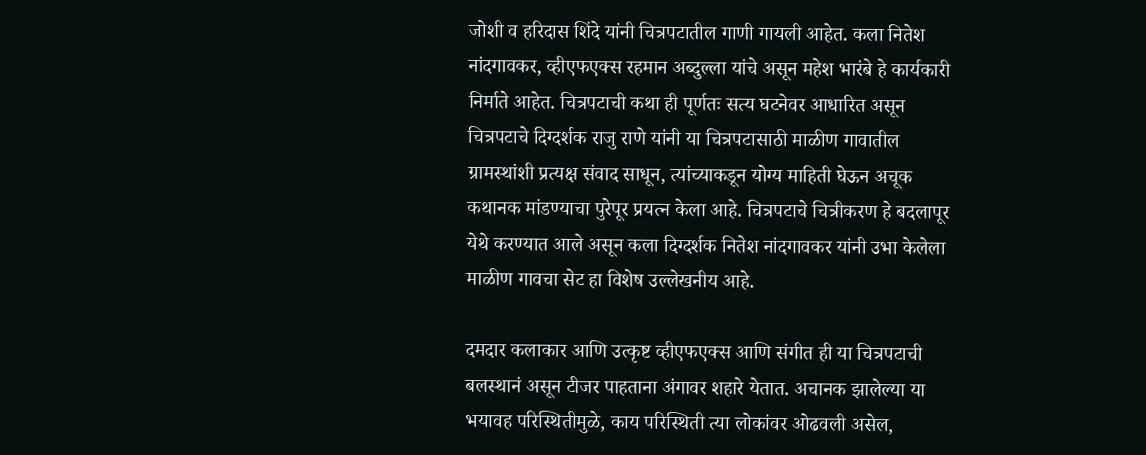जोशी व हरिदास शिंदे यांनी चित्रपटातील गाणी गायली आहेत. कला नितेश नांदगावकर, व्हीएफएक्स रहमान अब्दुल्ला यांचे असून महेश भारंबे हे कार्यकारी निर्माते आहेत. चित्रपटाची कथा ही पूर्णतः सत्य घटनेवर आधारित असून चित्रपटाचे दिग्दर्शक राजु राणे यांनी या चित्रपटासाठी माळीण गावातील ग्रामस्थांशी प्रत्यक्ष संवाद साधून, त्यांच्याकडून योग्य माहिती घेऊन अचूक कथानक मांडण्याचा पुरेपूर प्रयत्न केला आहे. चित्रपटाचे चित्रीकरण हे बदलापूर येथे करण्यात आले असून कला दिग्दर्शक नितेश नांदगावकर यांनी उभा केलेला माळीण गावचा सेट हा विशेष उल्लेखनीय आहे.

दमदार कलाकार आणि उत्कृष्ट व्हीएफएक्स आणि संगीत ही या चित्रपटाची बलस्थानं असून टीजर पाहताना अंगावर शहारे येतात. अचानक झालेल्या या भयावह परिस्थितीमुळे, काय परिस्थिती त्या लोकांवर ओढवली असेल,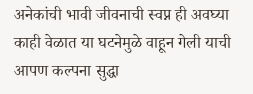अनेकांची भावी जीवनाची स्वप्न ही अवघ्या काही वेळात या घटनेमुळे वाहून गेली याची आपण कल्पना सुद्धा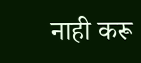नाही करू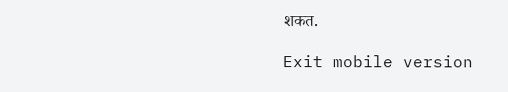शकत.

Exit mobile version